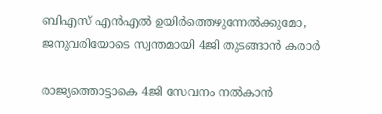ബിഎസ് എൻഎൽ ഉയിർത്തെഴുന്നേൽക്കുമോ, ജനുവരിയോടെ സ്വന്തമായി 4ജി തുടങ്ങാൻ കരാർ

രാജ്യത്തൊട്ടാകെ 4ജി സേവനം നല്‍കാന്‍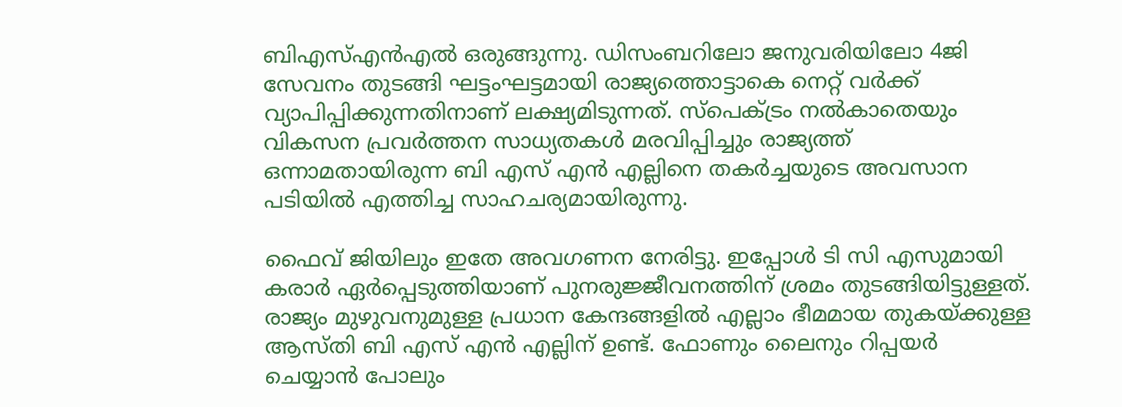ബിഎസ്എന്‍എല്‍ ഒരുങ്ങുന്നു. ഡിസംബറിലോ ജനുവരിയിലോ 4ജി സേവനം തുടങ്ങി ഘട്ടംഘട്ടമായി രാജ്യത്തൊട്ടാകെ നെറ്റ് വര്‍ക്ക് വ്യാപിപ്പിക്കുന്നതിനാണ് ലക്ഷ്യമിടുന്നത്. സ്പെക്ട്രം നൽകാതെയും വികസന പ്രവർത്തന സാധ്യതകൾ മരവിപ്പിച്ചും രാജ്യത്ത് ഒന്നാമതായിരുന്ന ബി എസ് എൻ എല്ലിനെ തകർച്ചയുടെ അവസാന പടിയിൽ എത്തിച്ച സാഹചര്യമായിരുന്നു.

ഫൈവ് ജിയിലും ഇതേ അവഗണന നേരിട്ടു. ഇപ്പോൾ ടി സി എസുമായി കരാർ ഏർപ്പെടുത്തിയാണ് പുനരുജ്ജീവനത്തിന് ശ്രമം തുടങ്ങിയിട്ടുള്ളത്. രാജ്യം മുഴുവനുമുള്ള പ്രധാന കേന്ദങ്ങളിൽ എല്ലാം ഭീമമായ തുകയ്ക്കുള്ള ആസ്തി ബി എസ് എൻ എല്ലിന് ഉണ്ട്. ഫോണും ലൈനും റിപ്പയർ ചെയ്യാൻ പോലും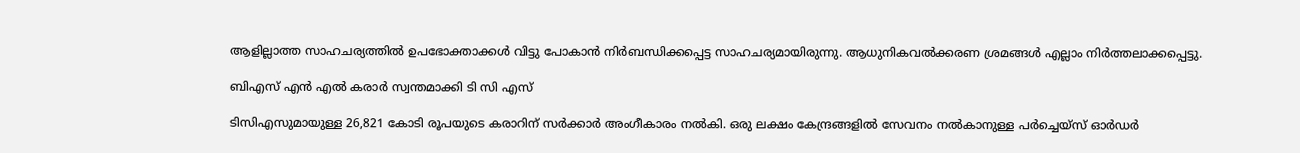ആളില്ലാത്ത സാഹചര്യത്തിൽ ഉപഭോക്താക്കൾ വിട്ടു പോകാൻ നിർബന്ധിക്കപ്പെട്ട സാഹചര്യമായിരുന്നു. ആധുനികവൽക്കരണ ശ്രമങ്ങൾ എല്ലാം നിർത്തലാക്കപ്പെട്ടു.

ബിഎസ് എൻ എൽ കരാർ സ്വന്തമാക്കി ടി സി എസ്

ടിസിഎസുമായുള്ള 26,821 കോടി രൂപയുടെ കരാറിന് സര്‍ക്കാര്‍ അംഗീകാരം നല്‍കി. ഒരു ലക്ഷം കേന്ദ്രങ്ങളില്‍ സേവനം നല്‍കാനുള്ള പര്‍ച്ചെയ്‌സ് ഓര്‍ഡര്‍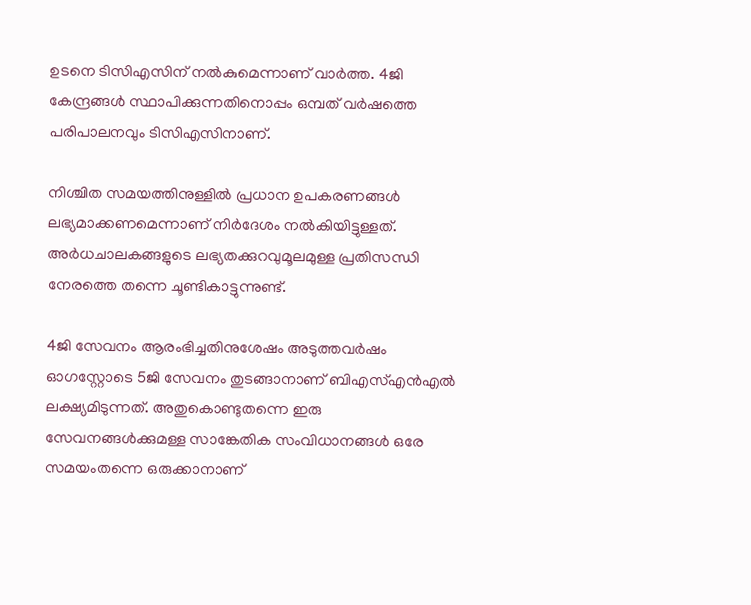ഉടനെ ടിസിഎസിന് നല്‍കുമെന്നാണ് വാർത്ത. 4ജി കേന്ദ്രങ്ങള്‍ സ്ഥാപിക്കുന്നതിനൊപ്പം ഒമ്പത് വര്‍ഷത്തെ പരിപാലനവും ടിസിഎസിനാണ്.

നിശ്ചിത സമയത്തിനുള്ളില്‍ പ്രധാന ഉപകരണങ്ങള്‍ ലഭ്യമാക്കണമെന്നാണ് നിര്‍ദേശം നല്‍കിയിട്ടുള്ളത്. അര്‍ധചാലകങ്ങളുടെ ലഭ്യതക്കുറവുമൂലമുള്ള പ്രതിസന്ധി നേരത്തെ തന്നെ ചൂണ്ടികാട്ടുന്നുണ്ട്.

4ജി സേവനം ആരംഭിച്ചതിനുശേഷം അടുത്തവര്‍ഷം ഓഗസ്റ്റോടെ 5ജി സേവനം തുടങ്ങാനാണ് ബിഎസ്എന്‍എല്‍ ലക്ഷ്യമിടുന്നത്. അതുകൊണ്ടുതന്നെ ഇരു സേവനങ്ങള്‍ക്കുമള്ള സാങ്കേതിക സംവിധാനങ്ങള്‍ ഒരേ സമയംതന്നെ ഒരുക്കാനാണ്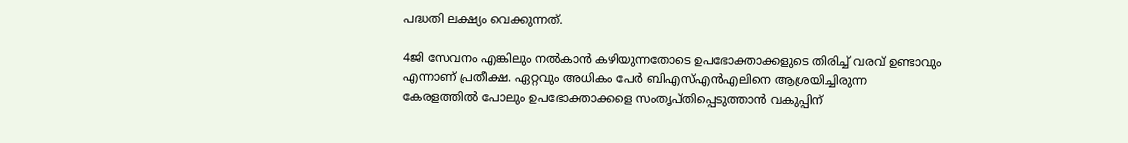പദ്ധതി ലക്ഷ്യം വെക്കുന്നത്.

4ജി സേവനം എങ്കിലും നല്‍കാന്‍ കഴിയുന്നതോടെ ഉപഭോക്താക്കളുടെ തിരിച്ച് വരവ് ഉണ്ടാവും എന്നാണ് പ്രതീക്ഷ. ഏറ്റവും അധികം പേർ ബിഎസ്എന്‍എലിനെ ആശ്രയിച്ചിരുന്ന കേരളത്തിൽ പോലും ഉപഭോക്താക്കളെ സംതൃപ്തിപ്പെടുത്താൻ വകുപ്പിന്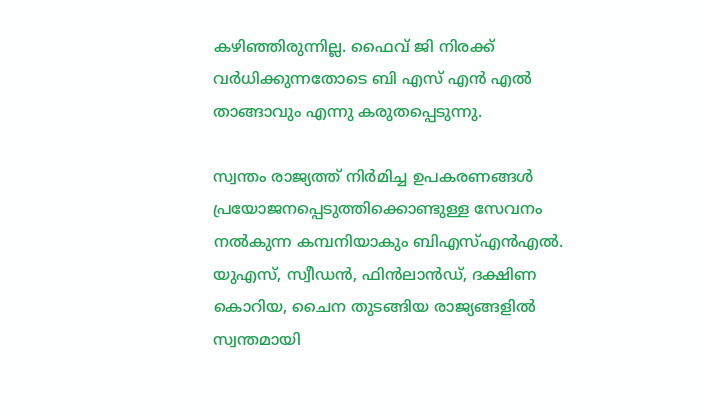കഴിഞ്ഞിരുന്നില്ല. ഫൈവ് ജി നിരക്ക് വർധിക്കുന്നതോടെ ബി എസ് എൻ എൽ താങ്ങാവും എന്നു കരുതപ്പെടുന്നു.

സ്വന്തം രാജ്യത്ത് നിര്‍മിച്ച ഉപകരണങ്ങള്‍ പ്രയോജനപ്പെടുത്തിക്കൊണ്ടുള്ള സേവനം നല്‍കുന്ന കമ്പനിയാകും ബിഎസ്എന്‍എല്‍. യുഎസ്, സ്വീഡന്‍, ഫിന്‍ലാന്‍ഡ്, ദക്ഷിണ കൊറിയ, ചൈന തുടങ്ങിയ രാജ്യങ്ങളില്‍ സ്വന്തമായി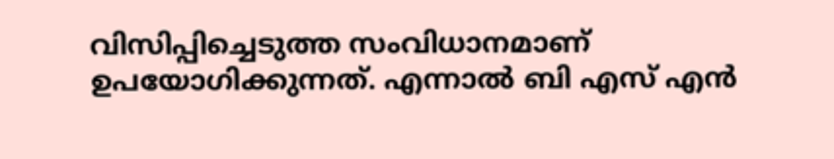വിസിപ്പിച്ചെടുത്ത സംവിധാനമാണ് ഉപയോഗിക്കുന്നത്. എന്നാൽ ബി എസ് എൻ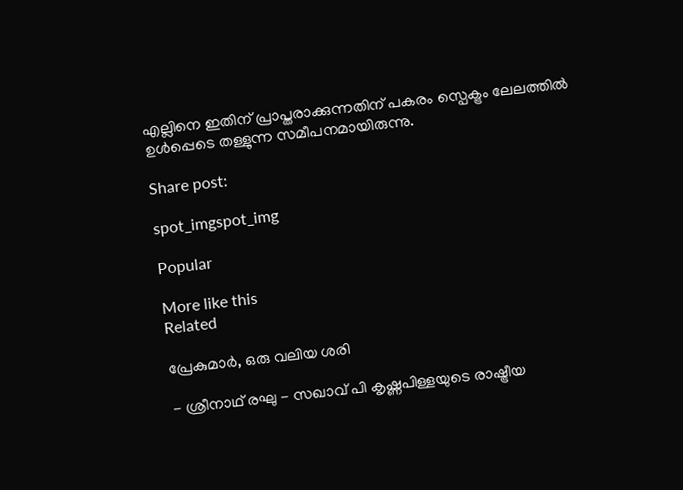എല്ലിനെ ഇതിന് പ്രാപ്തരാക്കുന്നതിന് പകരം സ്പെക്ട്രം ലേലത്തിൽ ഉൾപ്പെടെ തള്ളുന്ന സമീപനമായിരുന്നു.

Share post:

spot_imgspot_img

Popular

More like this
Related

പ്രേകുമാർ, ഒരു വലിയ ശരി

- ശ്രീനാഥ് രഘു - സഖാവ് പി കൃഷ്ണപിള്ളയുടെ രാഷ്ട്രീയ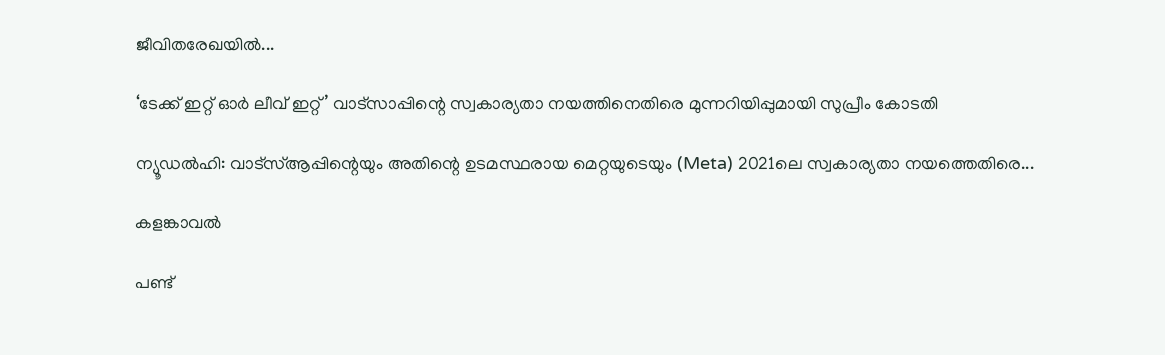ജീവിതരേഖയിൽ...

‘ടേക്ക് ഇറ്റ് ഓർ ലീവ് ഇറ്റ്’ വാട്സാപ്പിന്റെ സ്വകാര്യതാ നയത്തിനെതിരെ മുന്നറിയിപ്പുമായി സുപ്രീം കോടതി

ന്യൂഡൽഹി: വാട്‌സ്ആപ്പിന്റെയും അതിന്റെ ഉടമസ്ഥരായ മെറ്റയുടെയും (Meta) 2021ലെ സ്വകാര്യതാ നയത്തെതിരെ...

കളങ്കാവൽ

പണ്ട്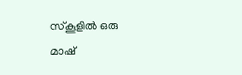സ്കൂളിൽ ഒരു മാഷ്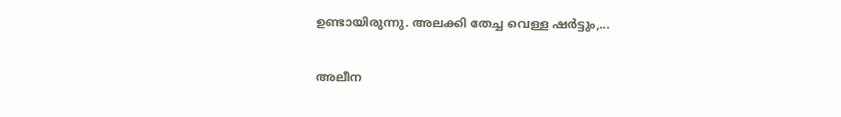ഉണ്ടായിരുന്നു. അലക്കി തേച്ച വെള്ള ഷർട്ടും,...

അലീന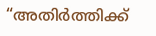“അതിര്‍ത്തിക്ക്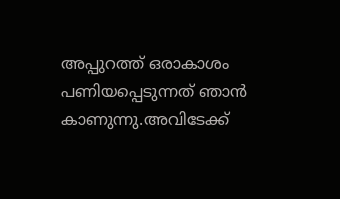അപ്പുറത്ത് ഒരാകാശം പണിയപ്പെടുന്നത് ഞാന്‍ കാണുന്നു.അവിടേക്ക്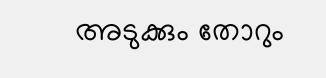അടുക്കും തോറും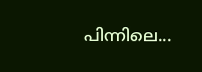പിന്നിലെ...